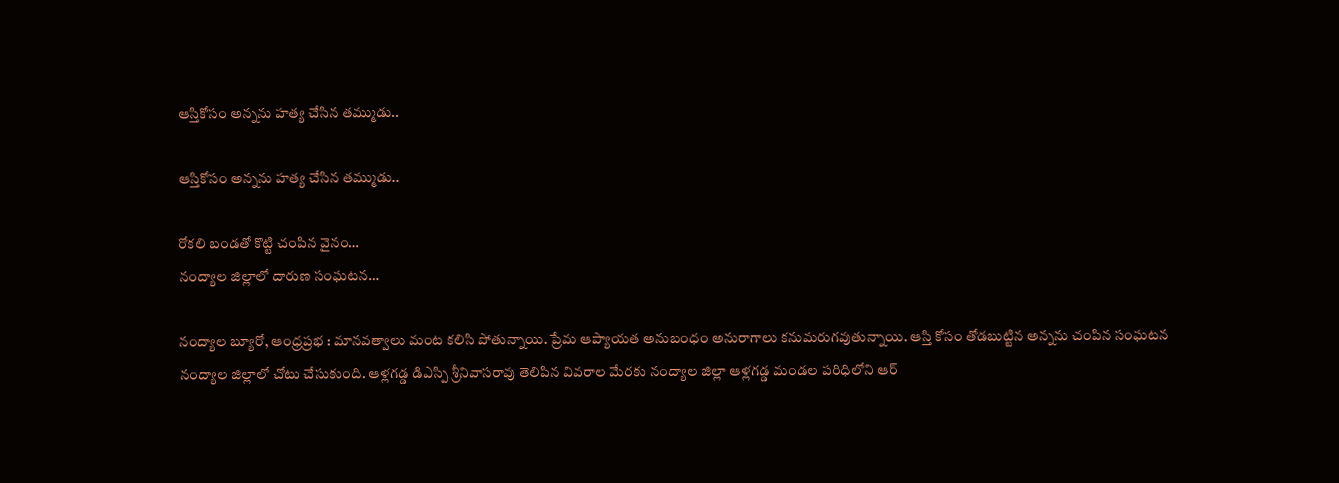ఆస్తికోసం అన్నను హత్య చేసిన తమ్ముడు..

ఆస్తికోసం అన్నను హత్య చేసిన తమ్ముడు..

రోకలి బండతో కొట్టి చంపిన వైనం…
నంద్యాల జిల్లాలో దారుణ సంఘటన…

నంద్యాల బ్యూరో, ఆంధ్రప్రభ : మానవత్వాలు మంట కలిసి పోతున్నాయి. ప్రేమ ఆప్యాయత అనుబంధం అనురాగాలు కనుమరుగవుతున్నాయి. ఆస్తి కోసం తోడబుట్టిన అన్నను చంపిన సంఘటన నంద్యాల జిల్లాలో చోటు చేసుకుంది. ఆళ్లగడ్డ డిఎస్పి శ్రీనివాసరావు తెలిపిన వివరాల మేరకు నంద్యాల జిల్లా ఆళ్లగడ్డ మండల పరిధిలోని ఆర్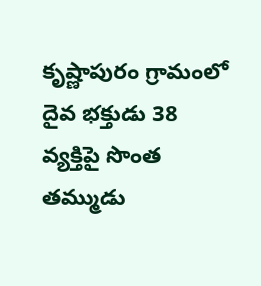కృష్ణాపురం గ్రామంలో దైవ భక్తుడు 38 వ్యక్తిపై సొంత తమ్ముడు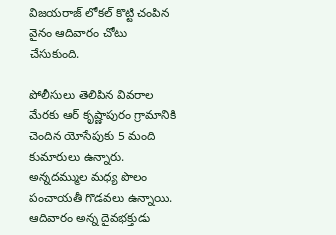విజయరాజ్ లోకల్ కొట్టి చంపిన వైనం ఆదివారం చోటు చేసుకుంది.

పోలీసులు తెలిపిన వివరాల మేరకు ఆర్ కృష్ణాపురం గ్రామానికి చెందిన యోసేపుకు 5 మంది కుమారులు ఉన్నారు. అన్నదమ్ముల మధ్య పొలం పంచాయతీ గొడవలు ఉన్నాయి. ఆదివారం అన్న దైవభక్తుడు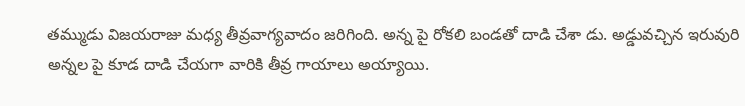తమ్ముడు విజయరాజు మధ్య తీవ్రవాగ్యవాదం జరిగింది. అన్న పై రోకలి బండతో దాడి చేశా డు. అడ్డువచ్చిన ఇరువురి అన్నల పై కూడ దాడి చేయగా వారికి తీవ్ర గాయాలు అయ్యాయి.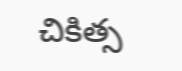చికిత్స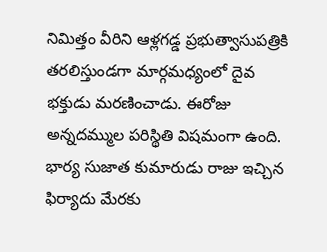నిమిత్తం వీరిని ఆళ్లగడ్డ ప్రభుత్వాసుపత్రికి తరలిస్తుండగా మార్గమధ్యంలో దైవ భక్తుడు మరణించాడు. ఈరోజు అన్నదమ్ముల పరిస్థితి విషమంగా ఉంది. భార్య సుజాత కుమారుడు రాజు ఇచ్చిన ఫిర్యాదు మేరకు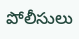పోలీసులు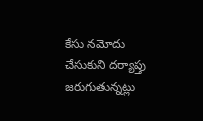కేసు నమోదు చేసుకుని దర్యాప్తు జరుగుతున్నట్లు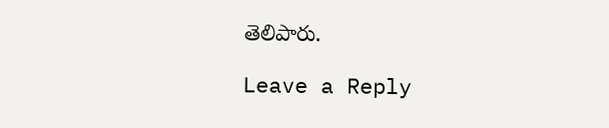తెలిపారు.

Leave a Reply